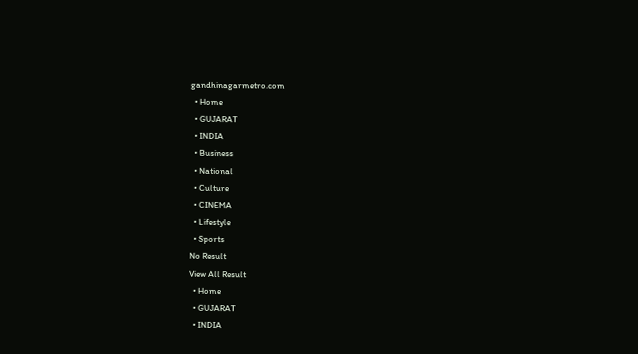gandhinagarmetro.com
  • Home
  • GUJARAT
  • INDIA
  • Business
  • National
  • Culture
  • CINEMA
  • Lifestyle
  • Sports
No Result
View All Result
  • Home
  • GUJARAT
  • INDIA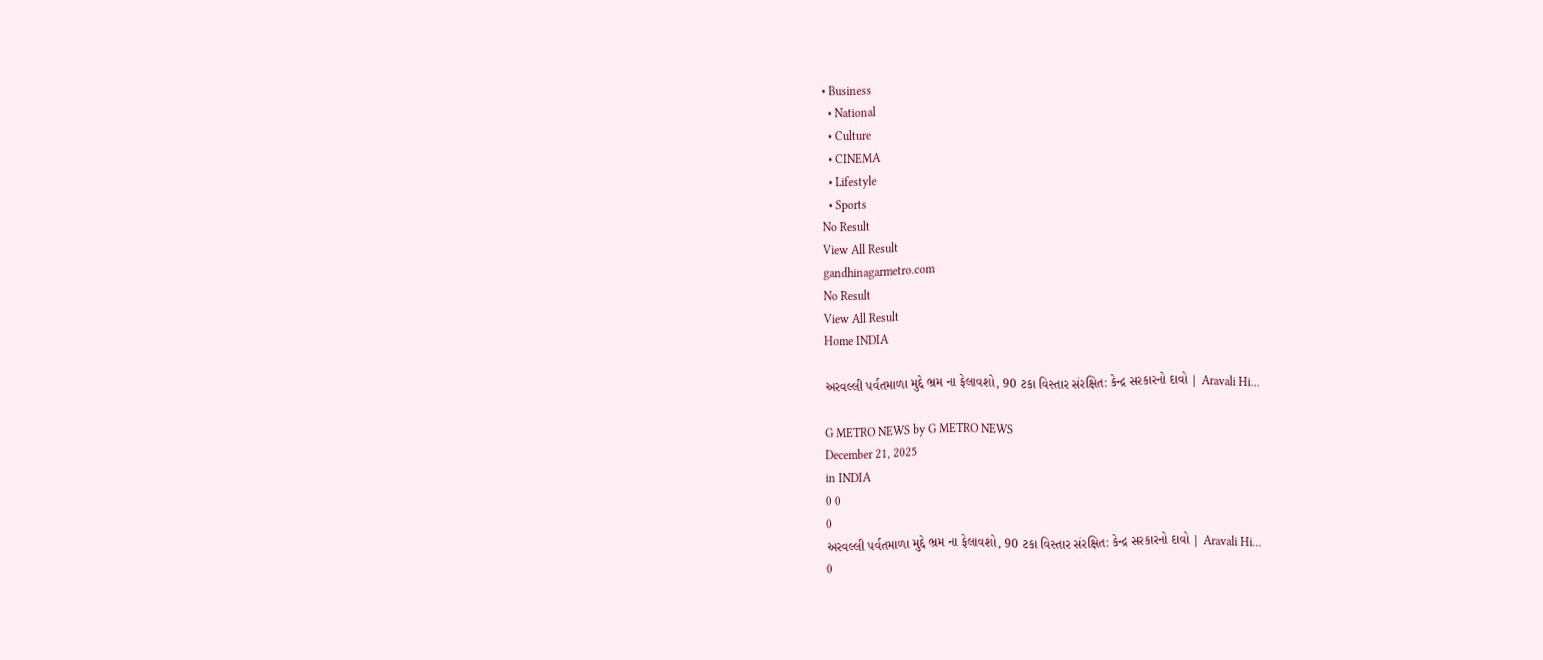• Business
  • National
  • Culture
  • CINEMA
  • Lifestyle
  • Sports
No Result
View All Result
gandhinagarmetro.com
No Result
View All Result
Home INDIA

અરવલ્લી પર્વતમાળા મુદ્દે ભ્રમ ના ફેલાવશો, 90 ટકા વિસ્તાર સંરક્ષિત: કેન્દ્ર સરકારનો દાવો | Aravali Hi…

G METRO NEWS by G METRO NEWS
December 21, 2025
in INDIA
0 0
0
અરવલ્લી પર્વતમાળા મુદ્દે ભ્રમ ના ફેલાવશો, 90 ટકા વિસ્તાર સંરક્ષિત: કેન્દ્ર સરકારનો દાવો | Aravali Hi…
0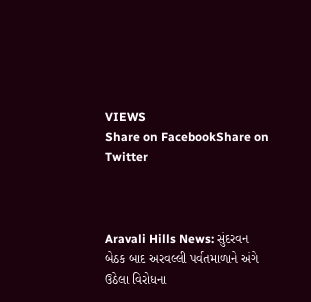VIEWS
Share on FacebookShare on Twitter



Aravali Hills News: સુંદરવન બેઠક બાદ અરવલ્લી પર્વતમાળાને અંગે ઉઠેલા વિરોધના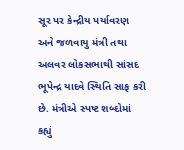સૂર પર કેન્દ્રીય પર્યાવરણ અને જળવાયુ મંત્રી તથા અલવર લોકસભાથી સાંસદ ભૂપેન્દ્ર યાદવે સ્થિતિ સાફ કરી છે. મંત્રીએ સ્પષ્ટ શબ્દોમાં કહ્યું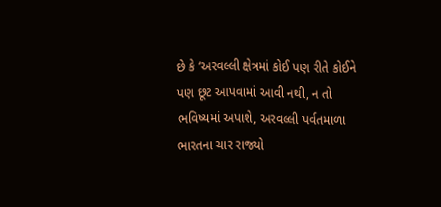છે કે ‘અરવલ્લી ક્ષેત્રમાં કોઈ પણ રીતે કોઈને પણ છૂટ આપવામાં આવી નથી, ન તો ભવિષ્યમાં અપાશે, અરવલ્લી પર્વતમાળા ભારતના ચાર રાજ્યો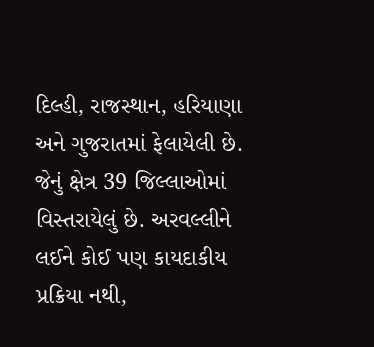દિલ્હી, રાજસ્થાન, હરિયાણા અને ગુજરાતમાં ફેલાયેલી છે. જેનું ક્ષેત્ર 39 જિલ્લાઓમાં વિસ્તરાયેલું છે. અરવલ્લીને લઈને કોઈ પણ કાયદાકીય પ્રક્રિયા નથી,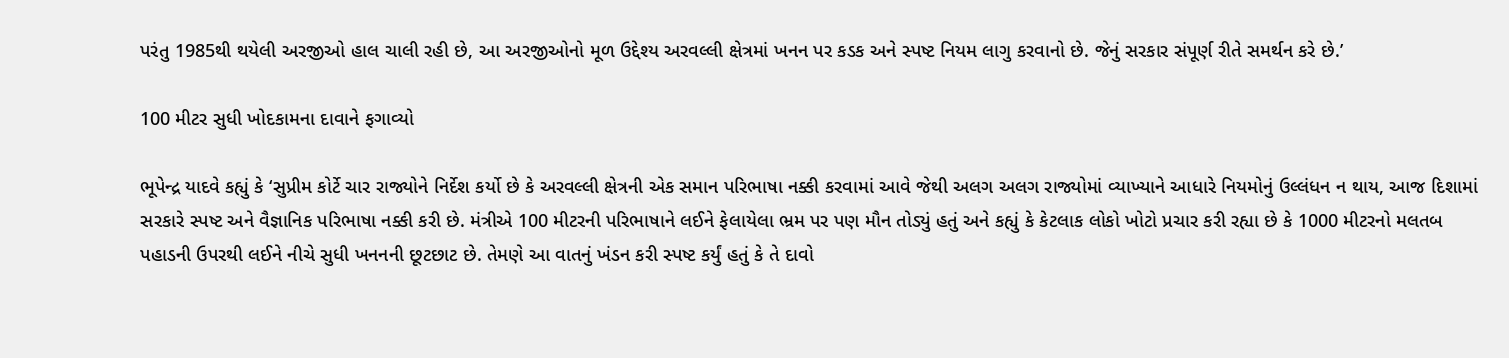પરંતુ 1985થી થયેલી અરજીઓ હાલ ચાલી રહી છે, આ અરજીઓનો મૂળ ઉદ્દેશ્ય અરવલ્લી ક્ષેત્રમાં ખનન પર કડક અને સ્પષ્ટ નિયમ લાગુ કરવાનો છે. જેનું સરકાર સંપૂર્ણ રીતે સમર્થન કરે છે.’

100 મીટર સુધી ખોદકામના દાવાને ફગાવ્યો

ભૂપેન્દ્ર યાદવે કહ્યું કે ‘સુપ્રીમ કોર્ટે ચાર રાજ્યોને નિર્દેશ કર્યો છે કે અરવલ્લી ક્ષેત્રની એક સમાન પરિભાષા નક્કી કરવામાં આવે જેથી અલગ અલગ રાજ્યોમાં વ્યાખ્યાને આધારે નિયમોનું ઉલ્લંધન ન થાય, આજ દિશામાં સરકારે સ્પષ્ટ અને વૈજ્ઞાનિક પરિભાષા નક્કી કરી છે. મંત્રીએ 100 મીટરની પરિભાષાને લઈને ફેલાયેલા ભ્રમ પર પણ મૌન તોડ્યું હતું અને કહ્યું કે કેટલાક લોકો ખોટો પ્રચાર કરી રહ્યા છે કે 1000 મીટરનો મલતબ પહાડની ઉપરથી લઈને નીચે સુધી ખનનની છૂટછાટ છે. તેમણે આ વાતનું ખંડન કરી સ્પષ્ટ કર્યું હતું કે તે દાવો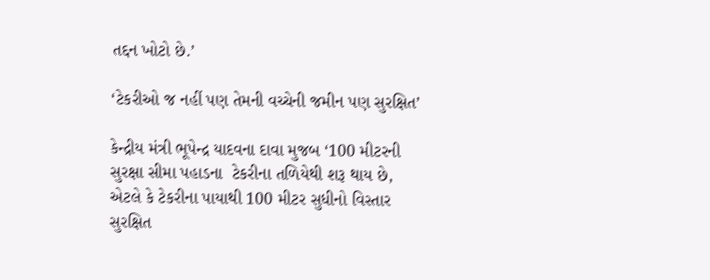તદ્દન ખોટો છે.’

‘ટેકરીઓ જ નહીં પણ તેમની વચ્ચેની જમીન પણ સુરક્ષિત’

કેન્દ્રીય મંત્રી ભૂપેન્દ્ર યાદવના દાવા મુજબ ‘100 મીટરની સુરક્ષા સીમા પહાડના  ટેકરીના તળિયેથી શરૂ થાય છે, એટલે કે ટેકરીના પાયાથી 100 મીટર સુધીનો વિસ્તાર સુરક્ષિત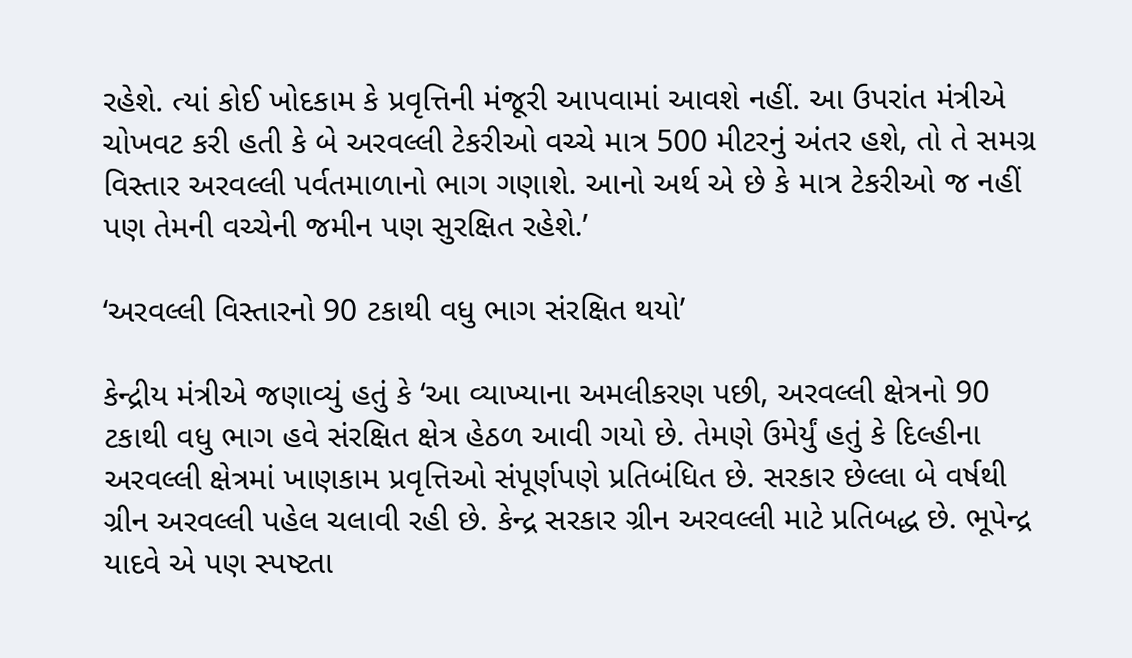રહેશે. ત્યાં કોઈ ખોદકામ કે પ્રવૃત્તિની મંજૂરી આપવામાં આવશે નહીં. આ ઉપરાંત મંત્રીએ ચોખવટ કરી હતી કે બે અરવલ્લી ટેકરીઓ વચ્ચે માત્ર 500 મીટરનું અંતર હશે, તો તે સમગ્ર વિસ્તાર અરવલ્લી પર્વતમાળાનો ભાગ ગણાશે. આનો અર્થ એ છે કે માત્ર ટેકરીઓ જ નહીં પણ તેમની વચ્ચેની જમીન પણ સુરક્ષિત રહેશે.’

‘અરવલ્લી વિસ્તારનો 90 ટકાથી વધુ ભાગ સંરક્ષિત થયો’

કેન્દ્રીય મંત્રીએ જણાવ્યું હતું કે ‘આ વ્યાખ્યાના અમલીકરણ પછી, અરવલ્લી ક્ષેત્રનો 90 ટકાથી વધુ ભાગ હવે સંરક્ષિત ક્ષેત્ર હેઠળ આવી ગયો છે. તેમણે ઉમેર્યું હતું કે દિલ્હીના અરવલ્લી ક્ષેત્રમાં ખાણકામ પ્રવૃત્તિઓ સંપૂર્ણપણે પ્રતિબંધિત છે. સરકાર છેલ્લા બે વર્ષથી ગ્રીન અરવલ્લી પહેલ ચલાવી રહી છે. કેન્દ્ર સરકાર ગ્રીન અરવલ્લી માટે પ્રતિબદ્ધ છે. ભૂપેન્દ્ર યાદવે એ પણ સ્પષ્ટતા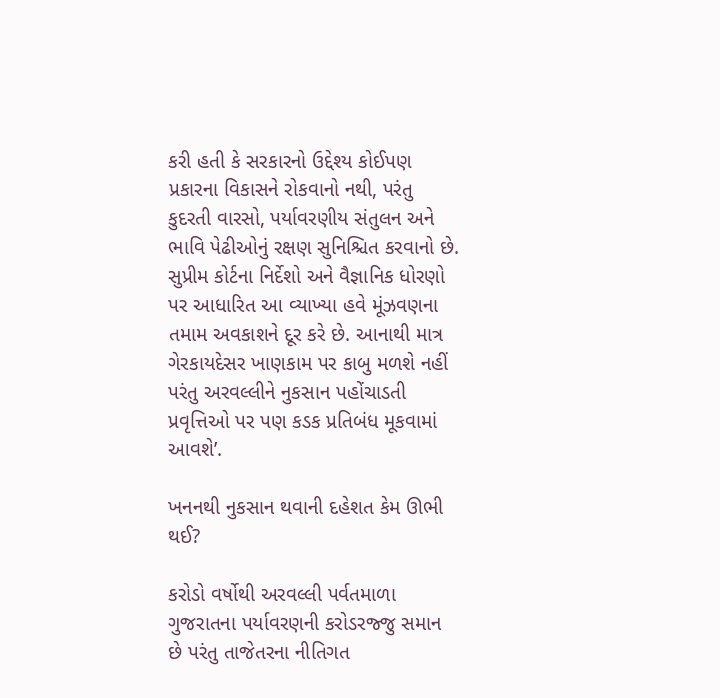કરી હતી કે સરકારનો ઉદ્દેશ્ય કોઈપણ પ્રકારના વિકાસને રોકવાનો નથી, પરંતુ કુદરતી વારસો, પર્યાવરણીય સંતુલન અને ભાવિ પેઢીઓનું રક્ષણ સુનિશ્ચિત કરવાનો છે. સુપ્રીમ કોર્ટના નિર્દેશો અને વૈજ્ઞાનિક ધોરણો પર આધારિત આ વ્યાખ્યા હવે મૂંઝવણના તમામ અવકાશને દૂર કરે છે. આનાથી માત્ર ગેરકાયદેસર ખાણકામ પર કાબુ મળશે નહીં પરંતુ અરવલ્લીને નુકસાન પહોંચાડતી પ્રવૃત્તિઓ પર પણ કડક પ્રતિબંધ મૂકવામાં આવશે’.

ખનનથી નુકસાન થવાની દહેશત કેમ ઊભી થઈ?

કરોડો વર્ષોથી અરવલ્લી પર્વતમાળા ગુજરાતના પર્યાવરણની કરોડરજ્જુ સમાન છે પરંતુ તાજેતરના નીતિગત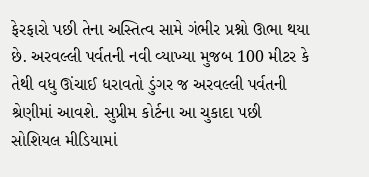ફેરફારો પછી તેના અસ્તિત્વ સામે ગંભીર પ્રશ્નો ઊભા થયા છે. અરવલ્લી પર્વતની નવી વ્યાખ્યા મુજબ 100 મીટર કે તેથી વધુ ઊંચાઈ ધરાવતો ડુંગર જ અરવલ્લી પર્વતની શ્રેણીમાં આવશે. સુપ્રીમ કોર્ટના આ ચુકાદા પછી સોશિયલ મીડિયામાં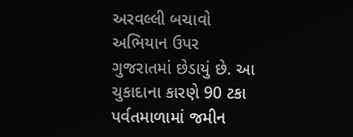અરવલ્લી બચાવો અભિયાન ઉપર ગુજરાતમાં છેડાયું છે. આ ચુકાદાના કારણે 90 ટકા પર્વતમાળામાં જમીન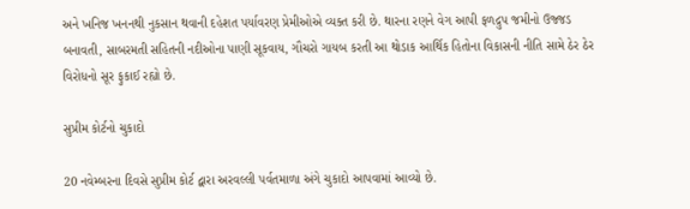અને ખનિજ ખનનથી નુકસાન થવાની દહેશત પર્યાવરણ પ્રેમીઓએ વ્યક્ત કરી છે. થારના રણને વેગ આપી ફળદ્રુપ જમીનો ઉજ્જડ બનાવતી, સાબરમતી સહિતની નદીઓના પાણી સૂકવાય, ગૌચરો ગાયબ કરતી આ થોડાક આર્થિક હિતોના વિકાસની નીતિ સામે ઠેર ઠેર વિરોધનો સૂર ફુકાઈ રહ્યો છે.

સુપ્રીમ કોર્ટનો ચુકાદો

20 નવેમ્બરના દિવસે સુપ્રીમ કોર્ટ દ્વારા અરવલ્લી પર્વતમાળા અંગે ચુકાદો આપવામાં આવ્યો છે.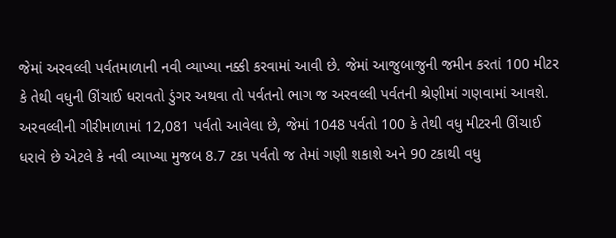જેમાં અરવલ્લી પર્વતમાળાની નવી વ્યાખ્યા નક્કી કરવામાં આવી છે. જેમાં આજુબાજુની જમીન કરતાં 100 મીટર કે તેથી વધુની ઊંચાઈ ધરાવતો ડુંગર અથવા તો પર્વતનો ભાગ જ અરવલ્લી પર્વતની શ્રેણીમાં ગણવામાં આવશે. અરવલ્લીની ગીરીમાળામાં 12,081 પર્વતો આવેલા છે, જેમાં 1048 પર્વતો 100 કે તેથી વધુ મીટરની ઊંચાઈ ધરાવે છે એટલે કે નવી વ્યાખ્યા મુજબ 8.7 ટકા પર્વતો જ તેમાં ગણી શકાશે અને 90 ટકાથી વધુ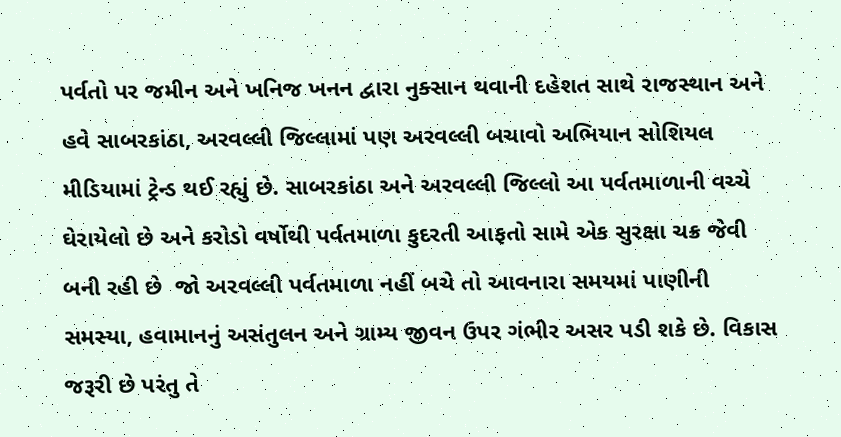પર્વતો પર જમીન અને ખનિજ ખનન દ્વારા નુક્સાન થવાની દહેશત સાથે રાજસ્થાન અને હવે સાબરકાંઠા, અરવલ્લી જિલ્લામાં પણ અરવલ્લી બચાવો અભિયાન સોશિયલ મીડિયામાં ટ્રેન્ડ થઈ રહ્યું છે. સાબરકાંઠા અને અરવલ્લી જિલ્લો આ પર્વતમાળાની વચ્ચે ઘેરાયેલો છે અને કરોડો વર્ષોથી પર્વતમાળા કુદરતી આફતો સામે એક સુરક્ષા ચક્ર જેવી બની રહી છે  જો અરવલ્લી પર્વતમાળા નહીં બચે તો આવનારા સમયમાં પાણીની સમસ્યા, હવામાનનું અસંતુલન અને ગ્રામ્ય જીવન ઉપર ગંભીર અસર પડી શકે છે. વિકાસ જરૂરી છે પરંતુ તે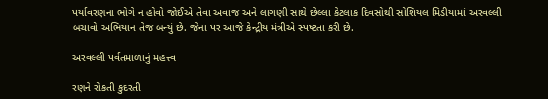પર્યાવરણના ભોગે ન હોવો જોઈએ તેવા અવાજ અને લાગણી સાથે છેલ્લા કેટલાક દિવસોથી સોશિયલ મિડીયામાં અરવલ્લી બચાવો અભિયાન તેજ બન્યું છે. જેના પર આજે કેન્દ્રીય મંત્રીએ સ્પષ્ટતા કરી છે.

અરવલ્લી પર્વતમાળાનું મહત્ત્વ

રણને રોકતી કુદરતી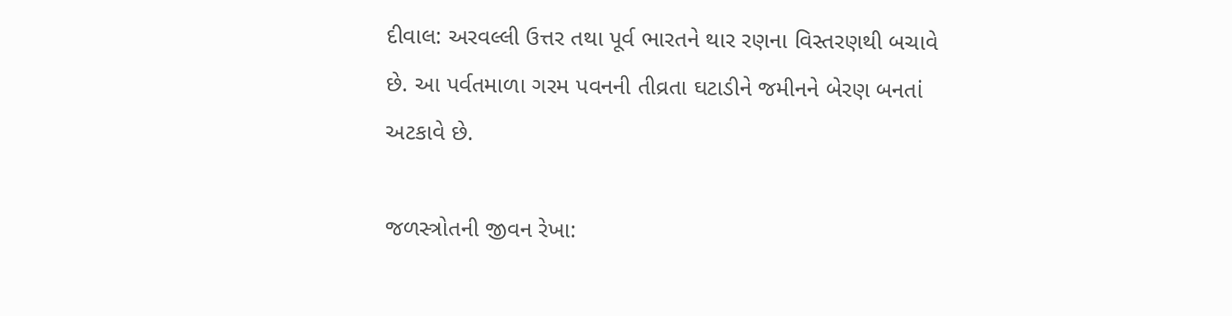દીવાલ: અરવલ્લી ઉત્તર તથા પૂર્વ ભારતને થાર રણના વિસ્તરણથી બચાવે છે. આ પર્વતમાળા ગરમ પવનની તીવ્રતા ઘટાડીને જમીનને બેરણ બનતાં અટકાવે છે.

જળસ્ત્રોતની જીવન રેખા: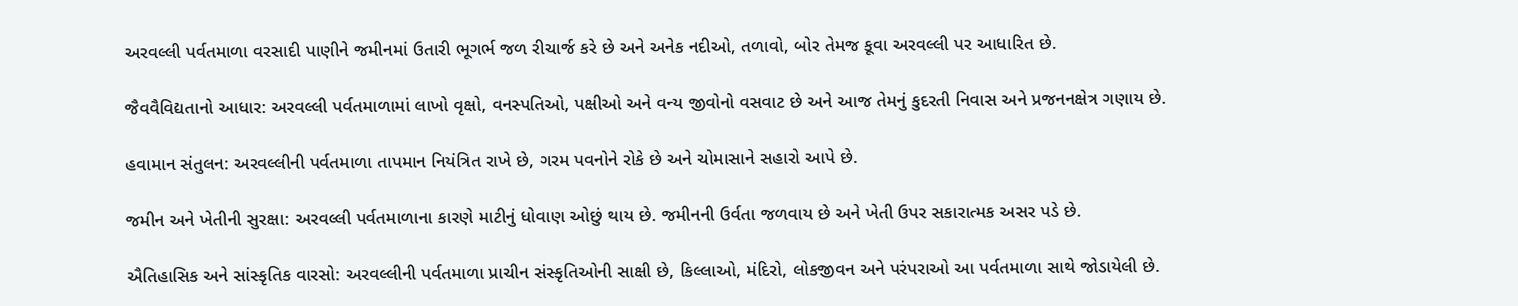અરવલ્લી પર્વતમાળા વરસાદી પાણીને જમીનમાં ઉતારી ભૂગર્ભ જળ રીચાર્જ કરે છે અને અનેક નદીઓ, તળાવો, બોર તેમજ કૂવા અરવલ્લી પર આધારિત છે.

જૈવવૈવિદ્યતાનો આધાર: અરવલ્લી પર્વતમાળામાં લાખો વૃક્ષો, વનસ્પતિઓ, પક્ષીઓ અને વન્ય જીવોનો વસવાટ છે અને આજ તેમનું કુદરતી નિવાસ અને પ્રજનનક્ષેત્ર ગણાય છે.

હવામાન સંતુલન: અરવલ્લીની પર્વતમાળા તાપમાન નિયંત્રિત રાખે છે, ગરમ પવનોને રોકે છે અને ચોમાસાને સહારો આપે છે.

જમીન અને ખેતીની સુરક્ષા: અરવલ્લી પર્વતમાળાના કારણે માટીનું ધોવાણ ઓછું થાય છે. જમીનની ઉર્વતા જળવાય છે અને ખેતી ઉપર સકારાત્મક અસર પડે છે.

ઐતિહાસિક અને સાંસ્કૃતિક વારસો: અરવલ્લીની પર્વતમાળા પ્રાચીન સંસ્કૃતિઓની સાક્ષી છે, કિલ્લાઓ, મંદિરો, લોકજીવન અને પરંપરાઓ આ પર્વતમાળા સાથે જોડાયેલી છે.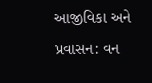આજીવિકા અને પ્રવાસન: વન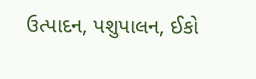ઉત્પાદન, પશુપાલન, ઈકો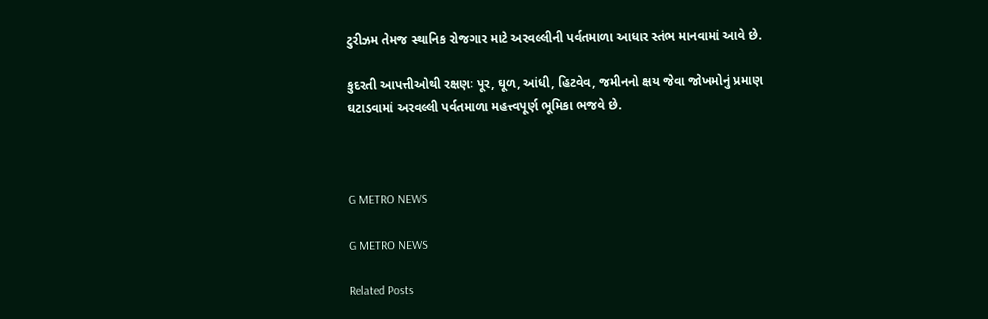ટુરીઝમ તેમજ સ્થાનિક રોજગાર માટે અરવલ્લીની પર્વતમાળા આધાર સ્તંભ માનવામાં આવે છે.

કુદરતી આપત્તીઓથી રક્ષણઃ પૂર, ઘૂળ, આંધી, હિટવેવ, જમીનનો ક્ષય જેવા જોખમોનું પ્રમાણ ઘટાડવામાં અરવલ્લી પર્વતમાળા મહત્ત્વપૂર્ણ ભૂમિકા ભજવે છે.



G METRO NEWS

G METRO NEWS

Related Posts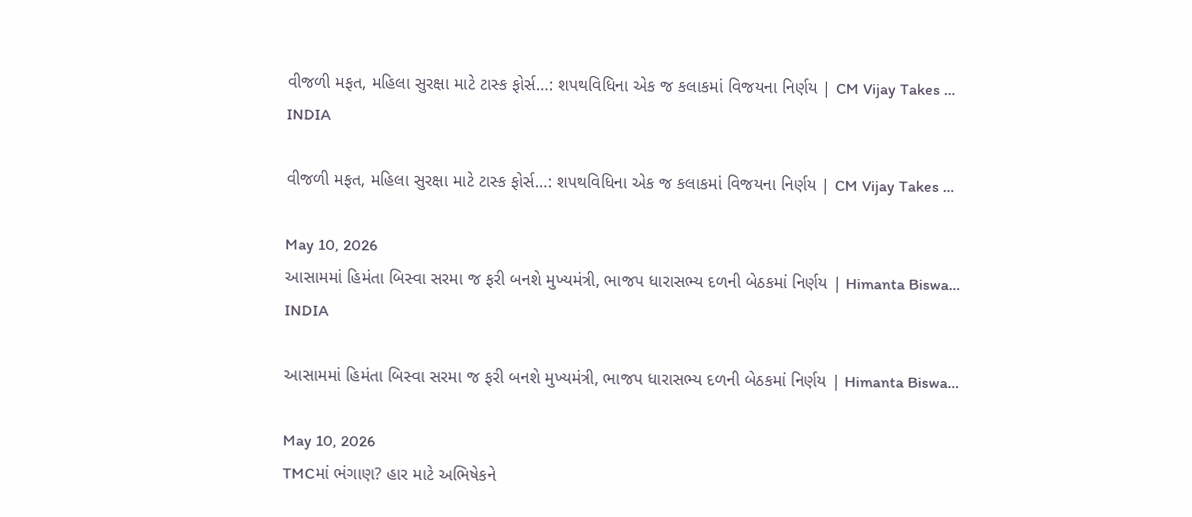વીજળી મફત, મહિલા સુરક્ષા માટે ટાસ્ક ફોર્સ…: શપથવિધિના એક જ કલાકમાં વિજયના નિર્ણય | CM Vijay Takes …
INDIA

વીજળી મફત, મહિલા સુરક્ષા માટે ટાસ્ક ફોર્સ…: શપથવિધિના એક જ કલાકમાં વિજયના નિર્ણય | CM Vijay Takes …

May 10, 2026
આસામમાં હિમંતા બિસ્વા સરમા જ ફરી બનશે મુખ્યમંત્રી, ભાજપ ધારાસભ્ય દળની બેઠકમાં નિર્ણય | Himanta Biswa…
INDIA

આસામમાં હિમંતા બિસ્વા સરમા જ ફરી બનશે મુખ્યમંત્રી, ભાજપ ધારાસભ્ય દળની બેઠકમાં નિર્ણય | Himanta Biswa…

May 10, 2026
TMCમાં ભંગાણ? હાર માટે અભિષેકને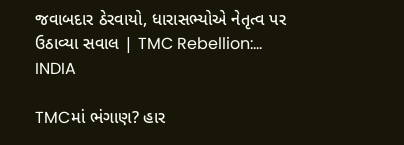જવાબદાર ઠેરવાયો, ધારાસભ્યોએ નેતૃત્વ પર ઉઠાવ્યા સવાલ | TMC Rebellion:…
INDIA

TMCમાં ભંગાણ? હાર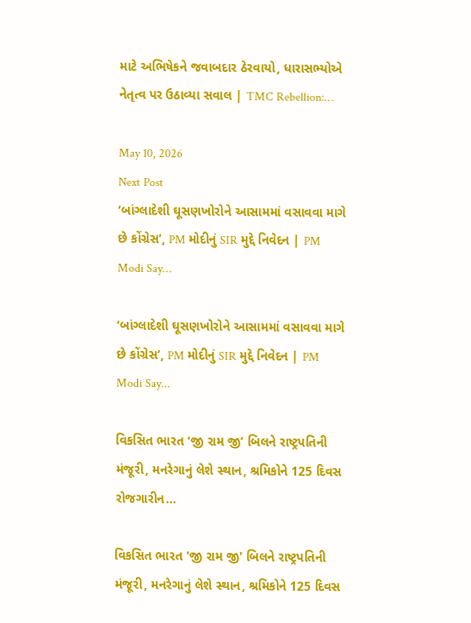માટે અભિષેકને જવાબદાર ઠેરવાયો, ધારાસભ્યોએ નેતૃત્વ પર ઉઠાવ્યા સવાલ | TMC Rebellion:…

May 10, 2026
Next Post
‘બાંગ્લાદેશી ઘૂસણખોરોને આસામમાં વસાવવા માગે છે કોંગ્રેસ’, PM મોદીનું SIR મુદ્દે નિવેદન | PM Modi Say…

‘બાંગ્લાદેશી ઘૂસણખોરોને આસામમાં વસાવવા માગે છે કોંગ્રેસ’, PM મોદીનું SIR મુદ્દે નિવેદન | PM Modi Say...

વિકસિત ભારત ‘જી રામ જી’ બિલને રાષ્ટ્રપતિની મંજૂરી, મનરેગાનું લેશે સ્થાન, શ્રમિકોને 125 દિવસ રોજગારીન…

વિકસિત ભારત 'જી રામ જી' બિલને રાષ્ટ્રપતિની મંજૂરી, મનરેગાનું લેશે સ્થાન, શ્રમિકોને 125 દિવસ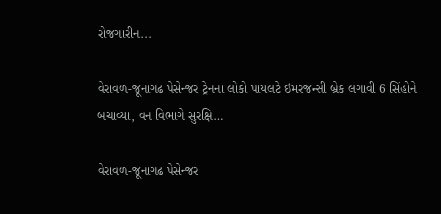રોજગારીન...

વેરાવળ-જૂનાગઢ પેસેન્જર ટ્રેનના લોકો પાયલટે ઇમરજન્સી બ્રેક લગાવી 6 સિંહોને બચાવ્યા, વન વિભાગે સુરક્ષિ…

વેરાવળ-જૂનાગઢ પેસેન્જર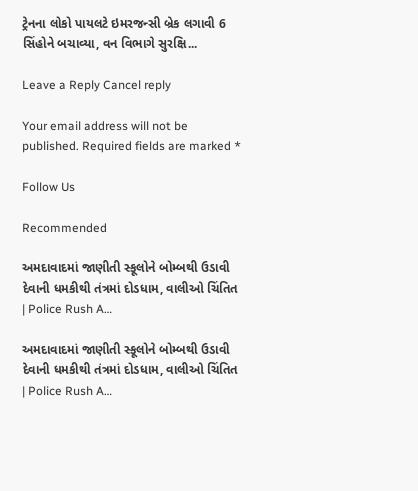ટ્રેનના લોકો પાયલટે ઇમરજન્સી બ્રેક લગાવી 6 સિંહોને બચાવ્યા, વન વિભાગે સુરક્ષિ...

Leave a Reply Cancel reply

Your email address will not be published. Required fields are marked *

Follow Us

Recommended

અમદાવાદમાં જાણીતી સ્કૂલોને બોમ્બથી ઉડાવી દેવાની ધમકીથી તંત્રમાં દોડધામ, વાલીઓ ચિંતિત | Police Rush A…

અમદાવાદમાં જાણીતી સ્કૂલોને બોમ્બથી ઉડાવી દેવાની ધમકીથી તંત્રમાં દોડધામ, વાલીઓ ચિંતિત | Police Rush A…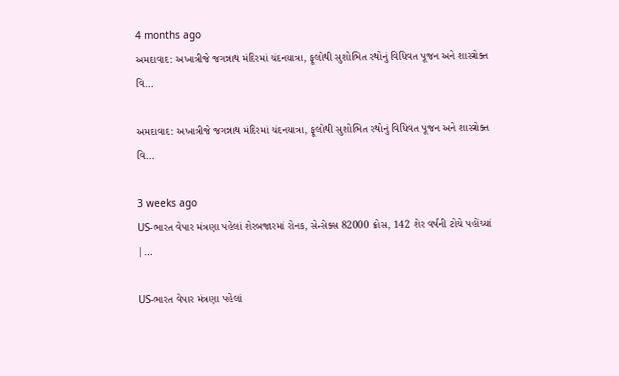4 months ago
અમદાવાદ: અખાત્રીજે જગન્નાથ મંદિરમાં ચંદનયાત્રા, ફૂલોથી સુશોભિત રથોનું વિધિવત પૂજન અને શાસ્ત્રોક્ત વિ…

અમદાવાદ: અખાત્રીજે જગન્નાથ મંદિરમાં ચંદનયાત્રા, ફૂલોથી સુશોભિત રથોનું વિધિવત પૂજન અને શાસ્ત્રોક્ત વિ…

3 weeks ago
US-ભારત વેપાર મંત્રણા પહેલાં શેરબજારમાં રોનક, સેન્સેક્સ 82000 ક્રોસ, 142 શેર વર્ષની ટોચે પહોંચ્યાં |…

US-ભારત વેપાર મંત્રણા પહેલાં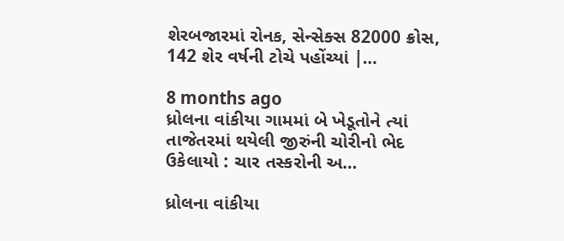શેરબજારમાં રોનક, સેન્સેક્સ 82000 ક્રોસ, 142 શેર વર્ષની ટોચે પહોંચ્યાં |…

8 months ago
ધ્રોલના વાંકીયા ગામમાં બે ખેડૂતોને ત્યાં તાજેતરમાં થયેલી જીરુંની ચોરીનો ભેદ ઉકેલાયો : ચાર તસ્કરોની અ…

ધ્રોલના વાંકીયા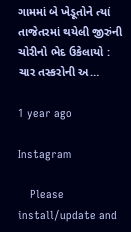ગામમાં બે ખેડૂતોને ત્યાં તાજેતરમાં થયેલી જીરુંની ચોરીનો ભેદ ઉકેલાયો : ચાર તસ્કરોની અ…

1 year ago

Instagram

    Please install/update and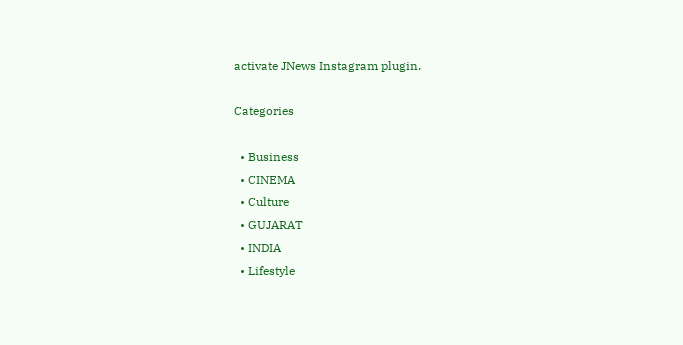activate JNews Instagram plugin.

Categories

  • Business
  • CINEMA
  • Culture
  • GUJARAT
  • INDIA
  • Lifestyle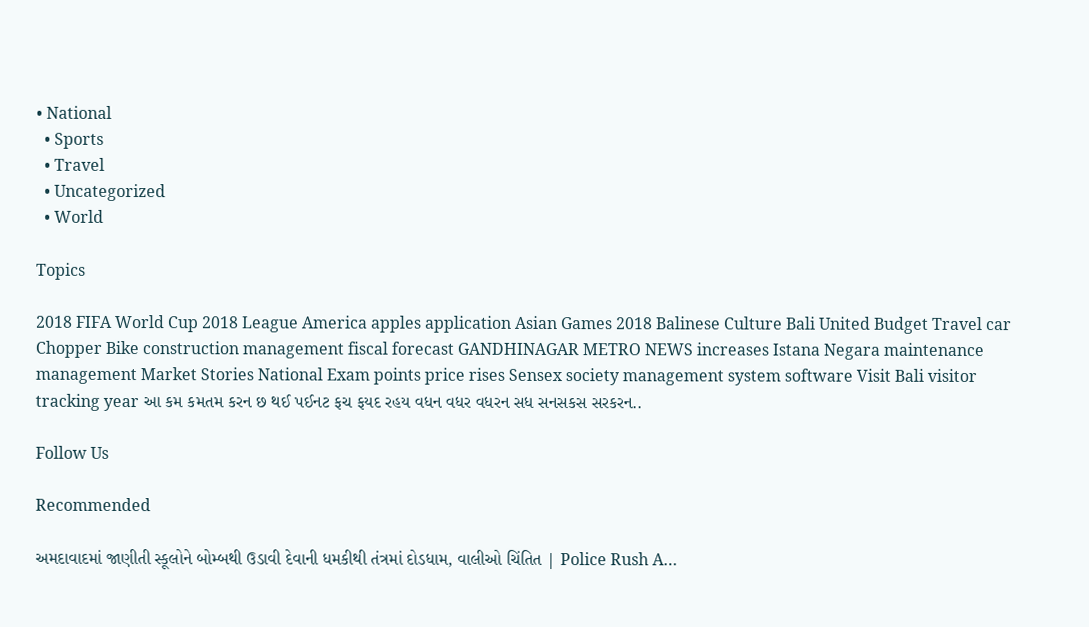• National
  • Sports
  • Travel
  • Uncategorized
  • World

Topics

2018 FIFA World Cup 2018 League America apples application Asian Games 2018 Balinese Culture Bali United Budget Travel car Chopper Bike construction management fiscal forecast GANDHINAGAR METRO NEWS increases Istana Negara maintenance management Market Stories National Exam points price rises Sensex society management system software Visit Bali visitor tracking year આ કમ કમતમ કરન છ થઈ પઈનટ ફચ ફયદ રહય વધન વધર વધરન સધ સનસકસ સરકરન..

Follow Us

Recommended

અમદાવાદમાં જાણીતી સ્કૂલોને બોમ્બથી ઉડાવી દેવાની ધમકીથી તંત્રમાં દોડધામ, વાલીઓ ચિંતિત | Police Rush A…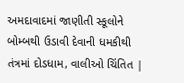અમદાવાદમાં જાણીતી સ્કૂલોને બોમ્બથી ઉડાવી દેવાની ધમકીથી તંત્રમાં દોડધામ, વાલીઓ ચિંતિત |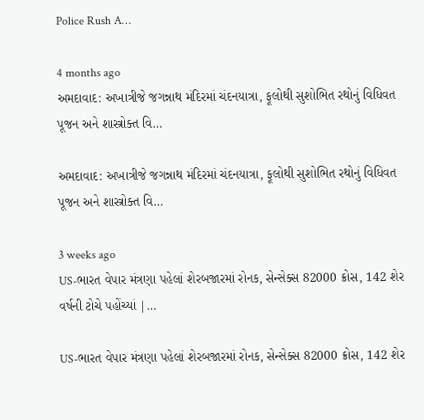Police Rush A…

4 months ago
અમદાવાદ: અખાત્રીજે જગન્નાથ મંદિરમાં ચંદનયાત્રા, ફૂલોથી સુશોભિત રથોનું વિધિવત પૂજન અને શાસ્ત્રોક્ત વિ…

અમદાવાદ: અખાત્રીજે જગન્નાથ મંદિરમાં ચંદનયાત્રા, ફૂલોથી સુશોભિત રથોનું વિધિવત પૂજન અને શાસ્ત્રોક્ત વિ…

3 weeks ago
US-ભારત વેપાર મંત્રણા પહેલાં શેરબજારમાં રોનક, સેન્સેક્સ 82000 ક્રોસ, 142 શેર વર્ષની ટોચે પહોંચ્યાં |…

US-ભારત વેપાર મંત્રણા પહેલાં શેરબજારમાં રોનક, સેન્સેક્સ 82000 ક્રોસ, 142 શેર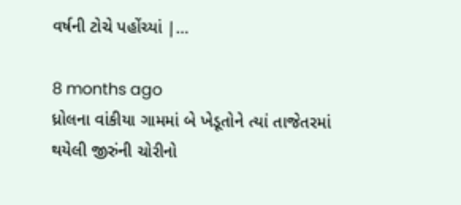વર્ષની ટોચે પહોંચ્યાં |…

8 months ago
ધ્રોલના વાંકીયા ગામમાં બે ખેડૂતોને ત્યાં તાજેતરમાં થયેલી જીરુંની ચોરીનો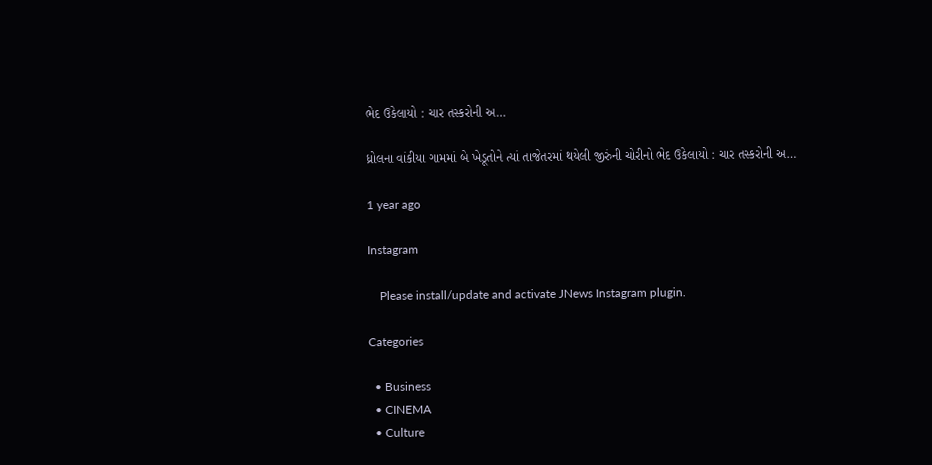ભેદ ઉકેલાયો : ચાર તસ્કરોની અ…

ધ્રોલના વાંકીયા ગામમાં બે ખેડૂતોને ત્યાં તાજેતરમાં થયેલી જીરુંની ચોરીનો ભેદ ઉકેલાયો : ચાર તસ્કરોની અ…

1 year ago

Instagram

    Please install/update and activate JNews Instagram plugin.

Categories

  • Business
  • CINEMA
  • Culture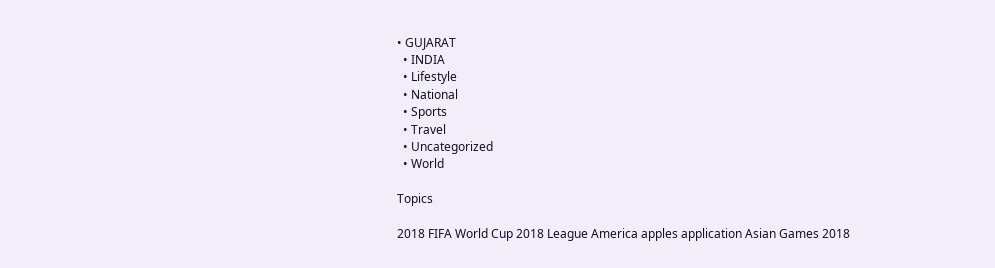• GUJARAT
  • INDIA
  • Lifestyle
  • National
  • Sports
  • Travel
  • Uncategorized
  • World

Topics

2018 FIFA World Cup 2018 League America apples application Asian Games 2018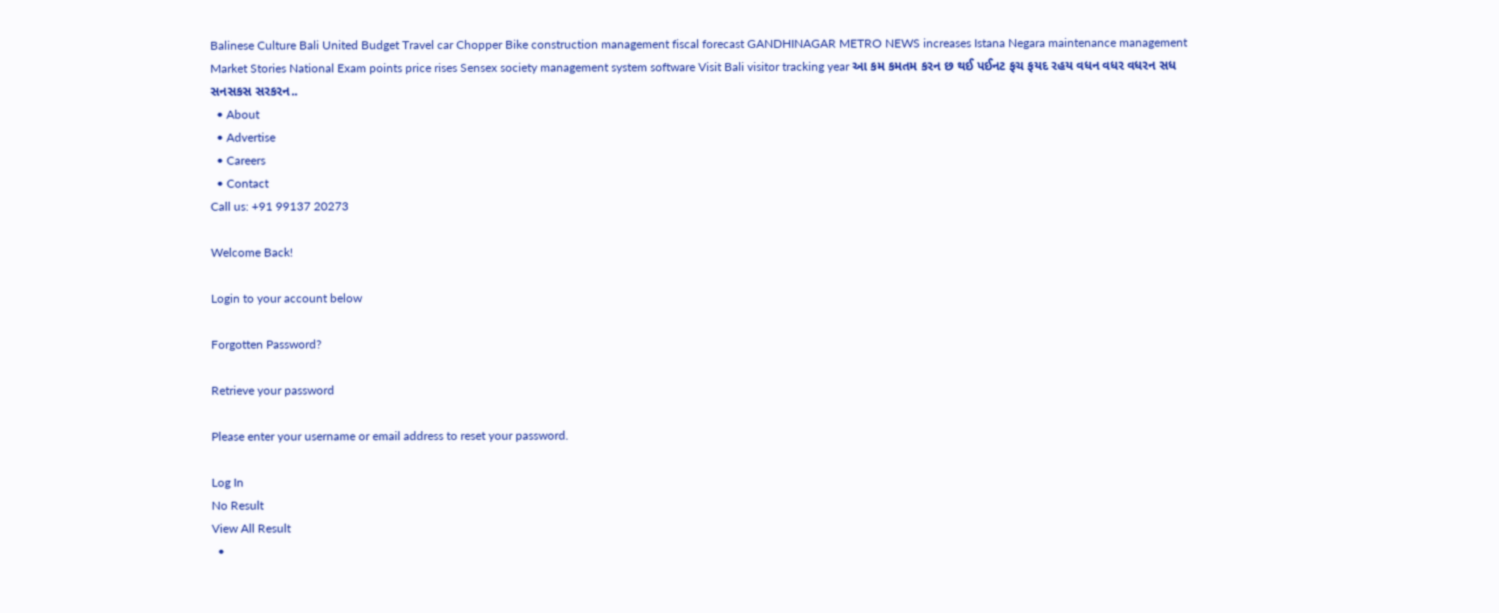Balinese Culture Bali United Budget Travel car Chopper Bike construction management fiscal forecast GANDHINAGAR METRO NEWS increases Istana Negara maintenance management Market Stories National Exam points price rises Sensex society management system software Visit Bali visitor tracking year આ કમ કમતમ કરન છ થઈ પઈનટ ફચ ફયદ રહય વધન વધર વધરન સધ સનસકસ સરકરન..
  • About
  • Advertise
  • Careers
  • Contact
Call us: +91 99137 20273

Welcome Back!

Login to your account below

Forgotten Password?

Retrieve your password

Please enter your username or email address to reset your password.

Log In
No Result
View All Result
  •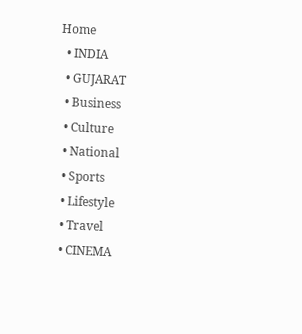Home
  • INDIA
  • GUJARAT
  • Business
  • Culture
  • National
  • Sports
  • Lifestyle
  • Travel
  • CINEMA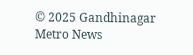© 2025 Gandhinagar Metro News